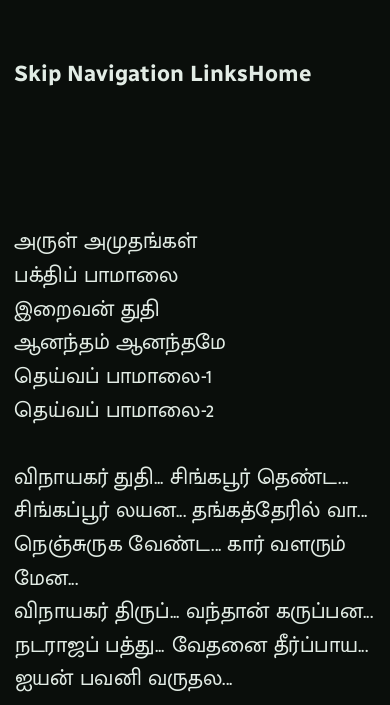Skip Navigation LinksHome




அருள் அமுதங்கள்
பக்திப் பாமாலை
இறைவன் துதி
ஆனந்தம் ஆனந்தமே
தெய்வப் பாமாலை-1
தெய்வப் பாமாலை-2

விநாயகர் துதி... சிங்கபூர் தெண்ட...
சிங்கப்பூர் லயன... தங்கத்தேரில் வா...
நெஞ்சுருக வேண்ட... கார் வளரும் மேன...
விநாயகர் திருப்... வந்தான் கருப்பன...
நடராஜப் பத்து... வேதனை தீர்ப்பாய...
ஐயன் பவனி வருதல...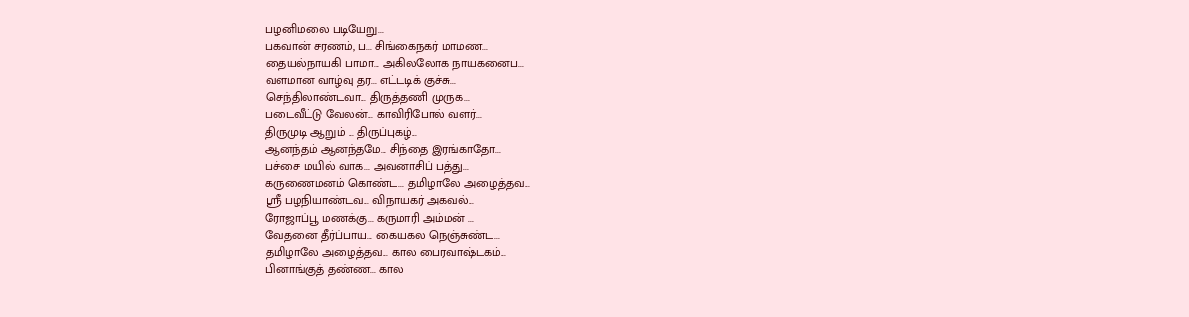பழனிமலை படியேறு...
பகவான் சரணம், ப... சிங்கைநகர் மாமண...
தையல்நாயகி பாமா... அகிலலோக நாயகனைப...
வளமான வாழ்வு தர... எட்டடிக் குச்சு...
செந்திலாண்டவா... திருத்தணி முருக...
படைவீட்டு வேலன்... காவிரிபோல் வளர்...
திருமுடி ஆறும் ... திருப்புகழ்...
ஆனந்தம் ஆனந்தமே... சிந்தை இரங்காதோ...
பச்சை மயில் வாக... அவனாசிப் பத்து...
கருணைமனம் கொண்ட... தமிழாலே அழைத்தவ...
ஸ்ரீ பழநியாண்டவ... விநாயகர் அகவல்...
ரோஜாப்பூ மணக்கு... கருமாரி அம்மன் ...
வேதனை தீர்ப்பாய... கையகல நெஞ்சுண்ட...
தமிழாலே அழைத்தவ... கால பைரவாஷ்டகம்...
பினாங்குத் தண்ண... கால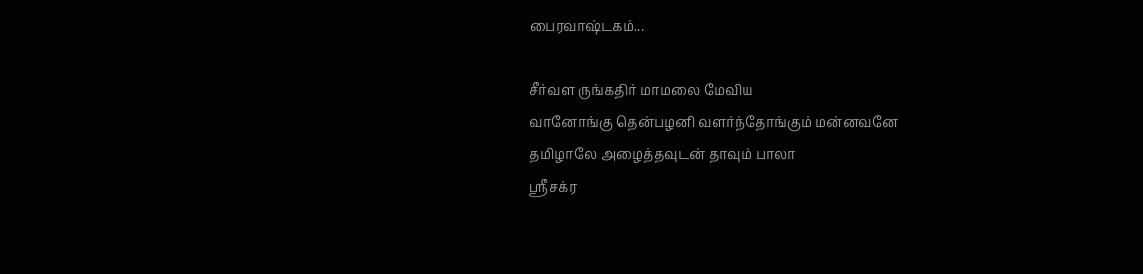பைரவாஷ்டகம்...

சீர்வள ருங்கதிர் மாமலை மேவிய
வானோங்கு தென்பழனி வளர்ந்தோங்கும் மன்னவனே
தமிழாலே அழைத்தவுடன் தாவும் பாலா
ஸ்ரீசக்ர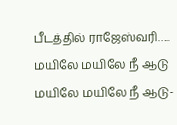பீடத்தில் ராஜேஸ்வரி…..
மயிலே மயிலே நீ ஆடு மயிலே மயிலே நீ ஆடு-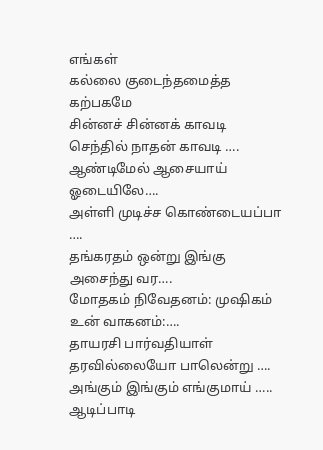எங்கள்
கல்லை குடைந்தமைத்த கற்பகமே
சின்னச் சின்னக் காவடி செந்தில் நாதன் காவடி ….
ஆண்டிமேல் ஆசையாய் ஓடையிலே….
அள்ளி முடிச்ச கொண்டையப்பா ….
தங்கரதம் ஒன்று இங்கு அசைந்து வர….
மோதகம் நிவேதனம்: முஷிகம் உன் வாகனம்:….
தாயரசி பார்வதியாள் தரவில்லையோ பாலென்று ….
அங்கும் இங்கும் எங்குமாய் …..
ஆடிப்பாடி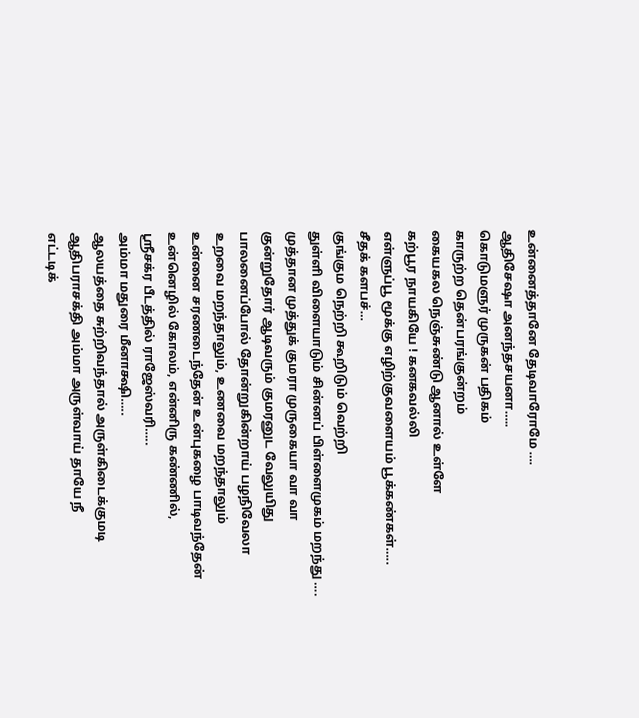உன்னைத்தானே தேடிவாரோமே ….
ஆதிசேஷா அனந்தசயனா…..
கொடுமளுர் முருகன் பதிகம்
காருற்ற தென்பரங்குன்றம்
கையகல நெஞ்சுண்டு ஆனால் உள்ளே
கற்பூர நாயகியே ! கனகவல்லி
எள்ளுப்பூ மூக்கு எழிற்குவளையம் பூக்கண்கள்…..
சீதக் களபச்…
குங்கும நெற்றி கூறிடும் வெற்றி
துள்ளி விளையாடும் சின்னப் பிள்ளைமுகம் மறந்து ….
முத்தான முத்துக் குமரா முருகையா வா வா
குன்றுதோர் ஆடிவரும் குமரனுட வேலுயிது
பாலனைப்போல் தோன்றுகின்றாய் பழநிவேலா
உறவை மறந்தாலும், உணவை மறந்தாலும்
உன்னை சரணடைந்தேன் உன்புகழை பாடிவந்தேன்
உன்னெழில் கோலம், என்னிரு கண்ணில்,
ஸ்ரீசக்ர பீடத்தில் ராஜேஸ்வரி…..
அம்மா மதுரை மீனாக்ஷி…..
ஆலயத்தை சுற்றிவந்தால் அருள்கிடைக்குமடி
ஆதிபராசக்தி அம்மா அருள்வாய் தாயே நீ
எட்டடிக்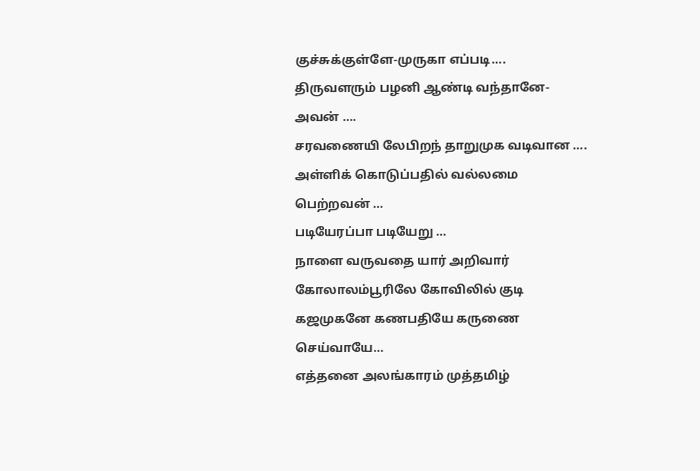குச்சுக்குள்ளே-முருகா எப்படி….
திருவளரும் பழனி ஆண்டி வந்தானே-அவன் ….
சரவணையி லேபிறந் தாறுமுக வடிவான ….
அள்ளிக் கொடுப்பதில் வல்லமை பெற்றவன் …
படியேரப்பா படியேறு …
நாளை வருவதை யார் அறிவார்
கோலாலம்பூரிலே கோவிலில் குடி
கஜமுகனே கணபதியே கருணை செய்வாயே…
எத்தனை அலங்காரம் முத்தமிழ்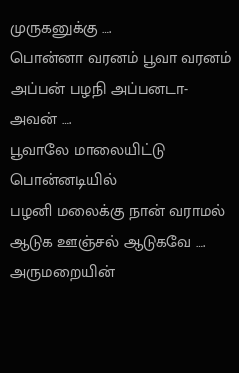முருகனுக்கு ….
பொன்னா வரனம் பூவா வரனம்
அப்பன் பழநி அப்பனடா-அவன் ….
பூவாலே மாலையிட்டு பொன்னடியில்
பழனி மலைக்கு நான் வராமல்
ஆடுக ஊஞ்சல் ஆடுகவே ….
அருமறையின்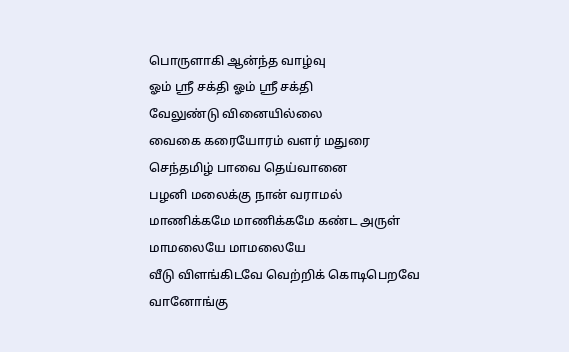பொருளாகி ஆன்ந்த வாழ்வு
ஓம் ஸ்ரீ சக்தி ஓம் ஸ்ரீ சக்தி
வேலுண்டு வினையில்லை
வைகை கரையோரம் வளர் மதுரை
செந்தமிழ் பாவை தெய்வானை
பழனி மலைக்கு நான் வராமல்
மாணிக்கமே மாணிக்கமே கண்ட அருள்
மாமலையே மாமலையே
வீடு விளங்கிடவே வெற்றிக் கொடிபெறவே
வானோங்கு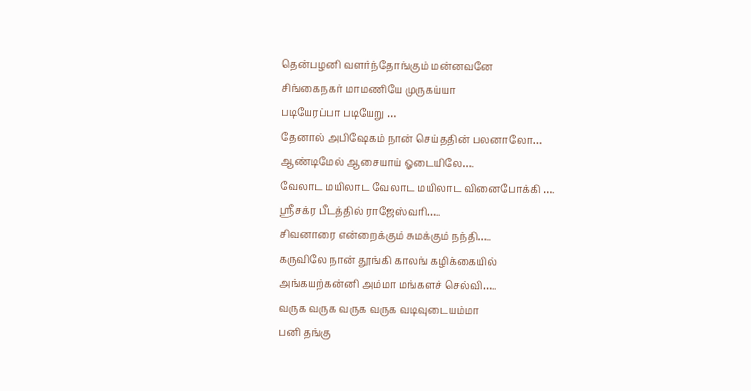தென்பழனி வளர்ந்தோங்கும் மன்னவனே
சிங்கைநகர் மாமணியே முருகய்யா
படியேரப்பா படியேறு …
தேனால் அபிஷேகம் நான் செய்ததின் பலனாலோ…
ஆண்டிமேல் ஆசையாய் ஓடையிலே….
வேலாட மயிலாட வேலாட மயிலாட வினைபோக்கி ….
ஸ்ரீசக்ர பீடத்தில் ராஜேஸ்வரி…..
சிவனாரை என்றைக்கும் சுமக்கும் நந்தி…..
கருவிலே நான் தூங்கி காலங் கழிக்கையில்
அங்கயற்கன்னி அம்மா மங்களச் செல்வி…..
வருக வருக வருக வருக வடிவுடையம்மா
பனி தங்கு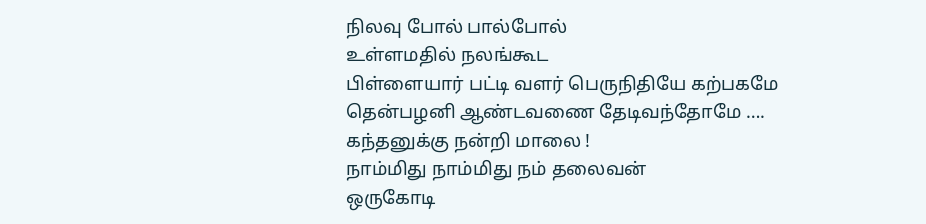நிலவு போல் பால்போல்
உள்ளமதில் நலங்கூட
பிள்ளையார் பட்டி வளர் பெருநிதியே கற்பகமே
தென்பழனி ஆண்டவணை தேடிவந்தோமே ….
கந்தனுக்கு நன்றி மாலை !
நாம்மிது நாம்மிது நம் தலைவன்
ஒருகோடி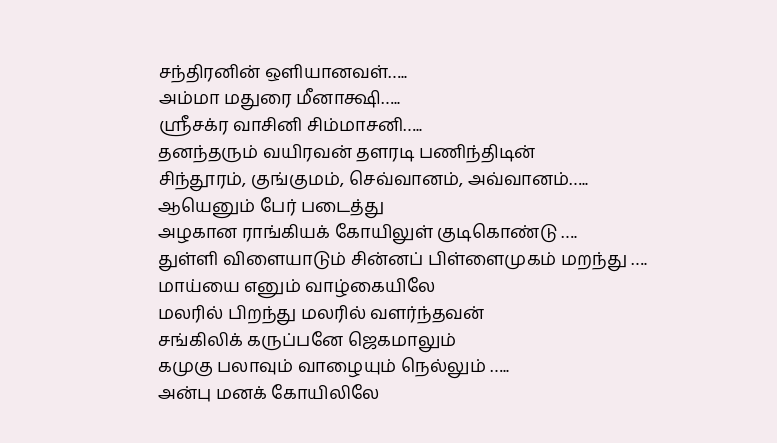சந்திரனின் ஒளியானவள்…..
அம்மா மதுரை மீனாக்ஷி…..
ஸ்ரீசக்ர வாசினி சிம்மாசனி…..
தனந்தரும் வயிரவன் தளரடி பணிந்திடின்
சிந்தூரம், குங்குமம், செவ்வானம், அவ்வானம்…..
ஆயெனும் பேர் படைத்து
அழகான ராங்கியக் கோயிலுள் குடிகொண்டு ….
துள்ளி விளையாடும் சின்னப் பிள்ளைமுகம் மறந்து ….
மாய்யை எனும் வாழ்கையிலே
மலரில் பிறந்து மலரில் வளர்ந்தவன்
சங்கிலிக் கருப்பனே ஜெகமாலும்
கமுகு பலாவும் வாழையும் நெல்லும் …..
அன்பு மனக் கோயிலிலே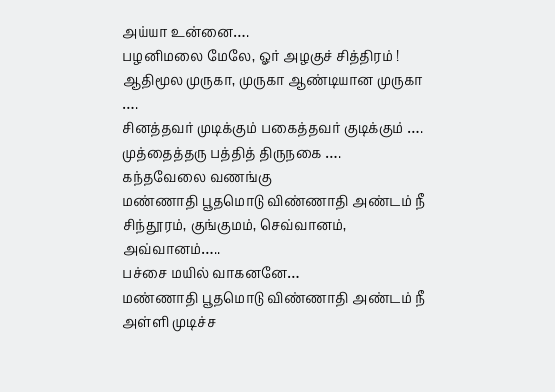அய்யா உன்னை….
பழனிமலை மேலே, ஓர் அழகுச் சித்திரம் !
ஆதிமூல முருகா, முருகா ஆண்டியான முருகா ….
சினத்தவர் முடிக்கும் பகைத்தவர் குடிக்கும் ….
முத்தைத்தரு பத்தித் திருநகை ….
கந்தவேலை வணங்கு
மண்ணாதி பூதமொடு விண்ணாதி அண்டம் நீ
சிந்தூரம், குங்குமம், செவ்வானம், அவ்வானம்…..
பச்சை மயில் வாகனனே…
மண்ணாதி பூதமொடு விண்ணாதி அண்டம் நீ
அள்ளி முடிச்ச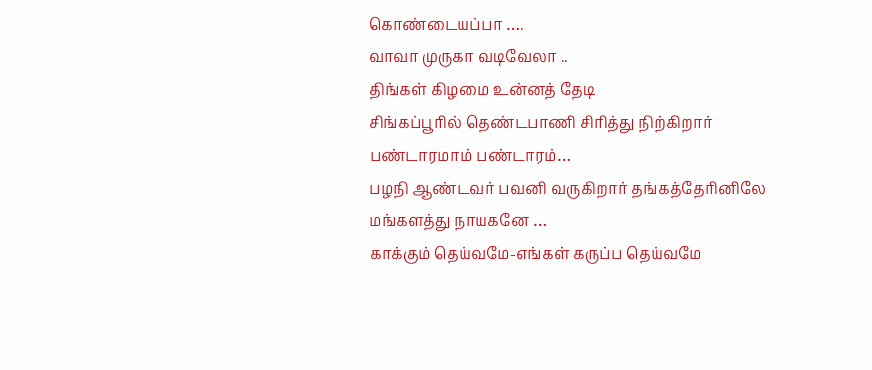கொண்டையப்பா ….
வாவா முருகா வடிவேலா ..
திங்கள் கிழமை உன்னத் தேடி
சிங்கப்பூரில் தெண்டபாணி சிரித்து நிற்கிறார்
பண்டாரமாம் பண்டாரம்…
பழநி ஆண்டவர் பவனி வருகிறார் தங்கத்தேரினிலே
மங்களத்து நாயகனே …
காக்கும் தெய்வமே-எங்கள் கருப்ப தெய்வமே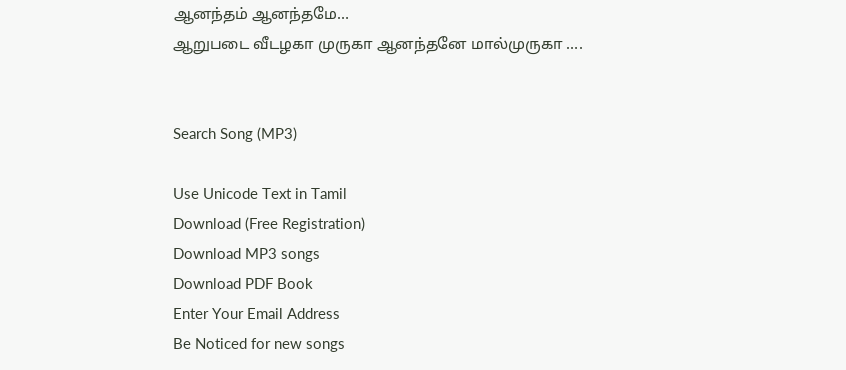ஆனந்தம் ஆனந்தமே…
ஆறுபடை வீடழகா முருகா ஆனந்தனே மால்முருகா ….


Search Song (MP3)

Use Unicode Text in Tamil
Download (Free Registration)
Download MP3 songs
Download PDF Book
Enter Your Email Address
Be Noticed for new songs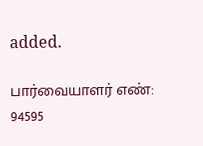added.

பார்வையாளர் எண்: 94595